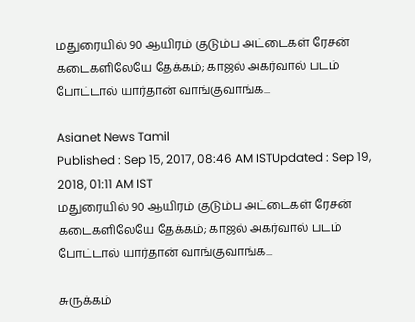மதுரையில் 90 ஆயிரம் குடும்ப அட்டைகள் ரேசன் கடைகளிலேயே தேக்கம்; காஜல் அகர்வால் படம் போட்டால் யார்தான் வாங்குவாங்க...

Asianet News Tamil
Published : Sep 15, 2017, 08:46 AM ISTUpdated : Sep 19, 2018, 01:11 AM IST
மதுரையில் 90 ஆயிரம் குடும்ப அட்டைகள் ரேசன் கடைகளிலேயே தேக்கம்; காஜல் அகர்வால் படம் போட்டால் யார்தான் வாங்குவாங்க...

சுருக்கம்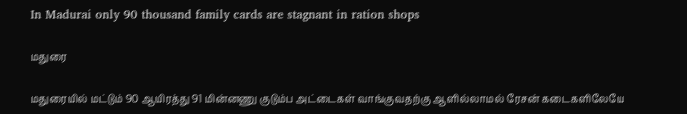In Madurai only 90 thousand family cards are stagnant in ration shops

மதுரை

மதுரையில் மட்டும் 90 ஆயிரத்து 91 மின்னணு குடும்ப அட்டைகள் வாங்குவதற்கு ஆளில்லாமல் ரேசன் கடைகளிலேயே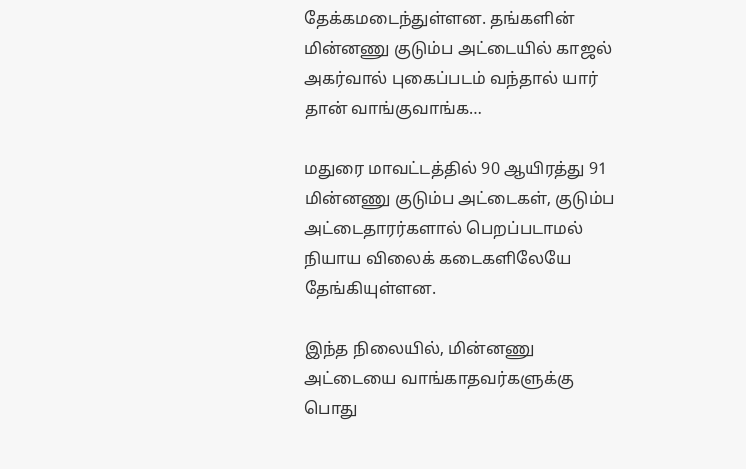தேக்கமடைந்துள்ளன. தங்களின் மின்னணு குடும்ப அட்டையில் காஜல் அகர்வால் புகைப்படம் வந்தால் யார் தான் வாங்குவாங்க…

மதுரை மாவட்டத்தில் 90 ஆயிரத்து 91 மின்னணு குடும்ப அட்டைகள், குடும்ப அட்டைதாரர்களால் பெறப்படாமல் நியாய விலைக் கடைகளிலேயே தேங்கியுள்ளன.

இந்த நிலையில், மின்னணு அட்டையை வாங்காதவர்களுக்கு பொது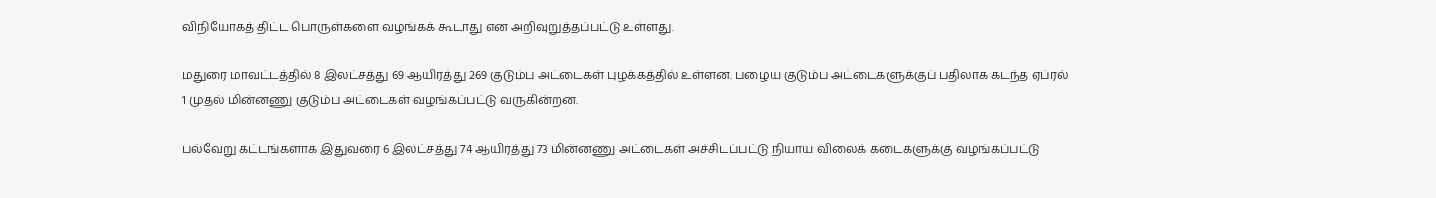விநியோகத் திட்ட பொருள்களை வழங்கக் கூடாது என அறிவுறுத்தப்பட்டு உள்ளது.

மதுரை மாவட்டத்தில் 8 இலட்சத்து 69 ஆயிரத்து 269 குடும்ப அட்டைகள் புழக்கத்தில் உள்ளன. பழைய குடும்ப அட்டைகளுக்குப் பதிலாக கடந்த ஏப்ரல் 1 முதல் மின்னணு குடும்ப அட்டைகள் வழங்கப்பட்டு வருகின்றன.

பல்வேறு கட்டங்களாக இதுவரை 6 இலட்சத்து 74 ஆயிரத்து 73 மின்னணு அட்டைகள் அச்சிடப்பட்டு நியாய விலைக் கடைகளுக்கு வழங்கப்பட்டு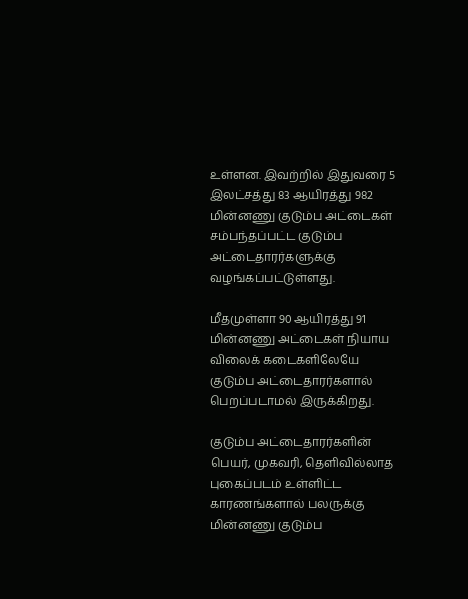உள்ளன. இவற்றில் இதுவரை 5 இலட்சத்து 83 ஆயிரத்து 982 மின்னணு குடும்ப அட்டைகள் சம்பந்தப்பட்ட குடும்ப அட்டைதாரர்களுக்கு வழங்கப்பட்டுள்ளது.

மீதமுள்ளா 90 ஆயிரத்து 91 மின்னணு அட்டைகள் நியாய விலைக் கடைகளிலேயே குடும்ப அட்டைதாரர்களால் பெறப்படாமல் இருக்கிறது.

குடும்ப அட்டைதாரர்களின் பெயர், முகவரி, தெளிவில்லாத புகைப்படம் உள்ளிட்ட காரணங்களால் பலருக்கு மின்னணு குடும்ப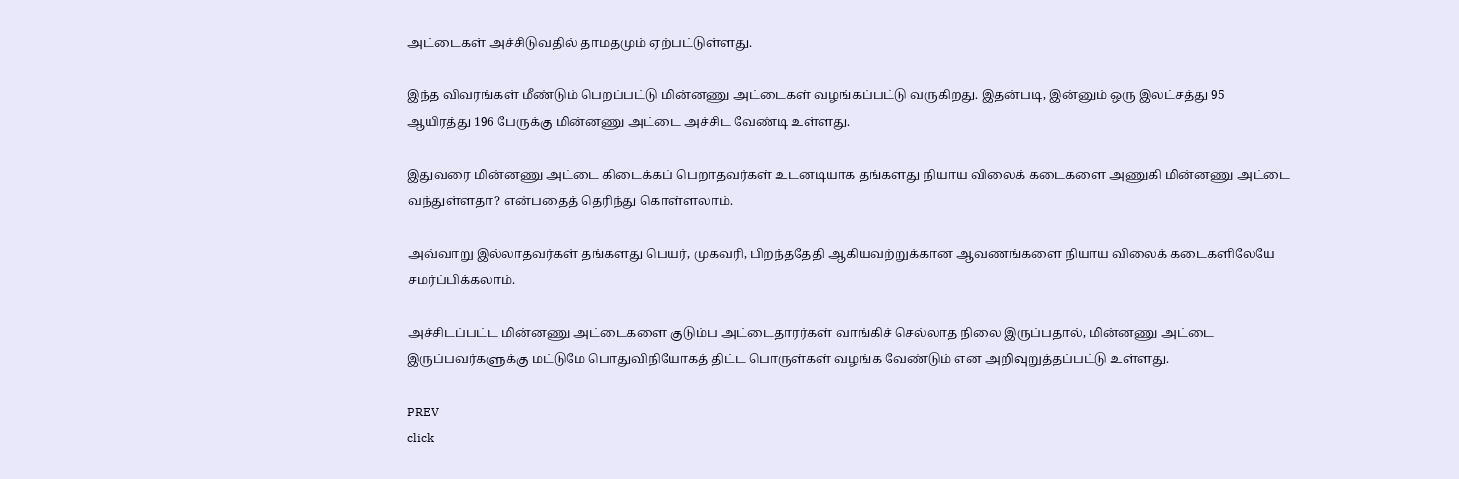அட்டைகள் அச்சிடுவதில் தாமதமும் ஏற்பட்டுள்ளது.

இந்த விவரங்கள் மீண்டும் பெறப்பட்டு மின்னணு அட்டைகள் வழங்கப்பட்டு வருகிறது. இதன்படி, இன்னும் ஒரு இலட்சத்து 95 ஆயிரத்து 196 பேருக்கு மின்னணு அட்டை அச்சிட வேண்டி உள்ளது.

இதுவரை மின்னணு அட்டை கிடைக்கப் பெறாதவர்கள் உடனடியாக தங்களது நியாய விலைக் கடைகளை அணுகி மின்னணு அட்டை வந்துள்ளதா? என்பதைத் தெரிந்து கொள்ளலாம்.

அவ்வாறு இல்லாதவர்கள் தங்களது பெயர், முகவரி, பிறந்ததேதி ஆகியவற்றுக்கான ஆவணங்களை நியாய விலைக் கடைகளிலேயே சமர்ப்பிக்கலாம்.

அச்சிடப்பட்ட மின்னணு அட்டைகளை குடும்ப அட்டைதாரர்கள் வாங்கிச் செல்லாத நிலை இருப்பதால், மின்னணு அட்டை இருப்பவர்களுக்கு மட்டுமே பொதுவிநியோகத் திட்ட பொருள்கள் வழங்க வேண்டும் என அறிவுறுத்தப்பட்டு உள்ளது.

PREV
click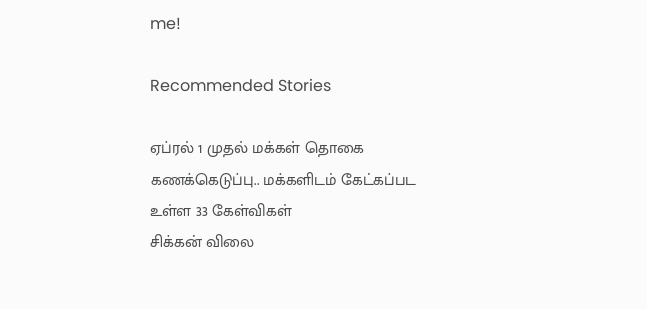me!

Recommended Stories

ஏப்ரல் 1 முதல் மக்கள் தொகை கணக்கெடுப்பு.. மக்களிடம் கேட்கப்பட உள்ள 33 கேள்விகள்
சிக்கன் விலை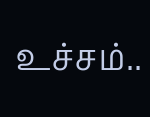உச்சம்..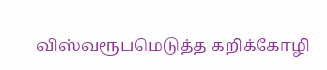விஸ்வரூபமெடுத்த கறிக்கோழி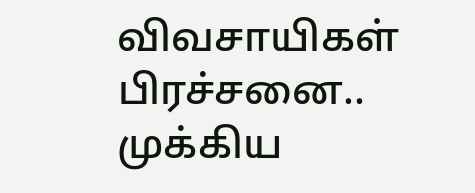விவசாயிகள் பிரச்சனை.. முக்கிய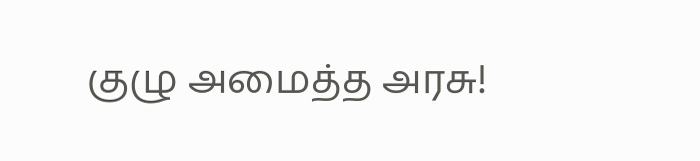குழு அமைத்த அரசு!